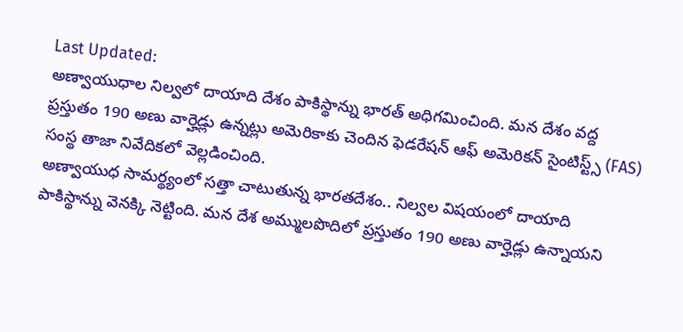Last Updated:
అణ్వాయుధాల నిల్వలో దాయాది దేశం పాకిస్థాన్ను భారత్ అధిగమించింది. మన దేశం వద్ద ప్రస్తుతం 190 అణు వార్హెడ్లు ఉన్నట్లు అమెరికాకు చెందిన ఫెడరేషన్ ఆఫ్ అమెరికన్ సైంటిస్ట్స్ (FAS) సంస్థ తాజా నివేదికలో వెల్లడించింది.
అణ్వాయుధ సామర్థ్యంలో సత్తా చాటుతున్న భారతదేశం.. నిల్వల విషయంలో దాయాది పాకిస్థాన్ను వెనక్కి నెట్టింది. మన దేశ అమ్ములపొదిలో ప్రస్తుతం 190 అణు వార్హెడ్లు ఉన్నాయని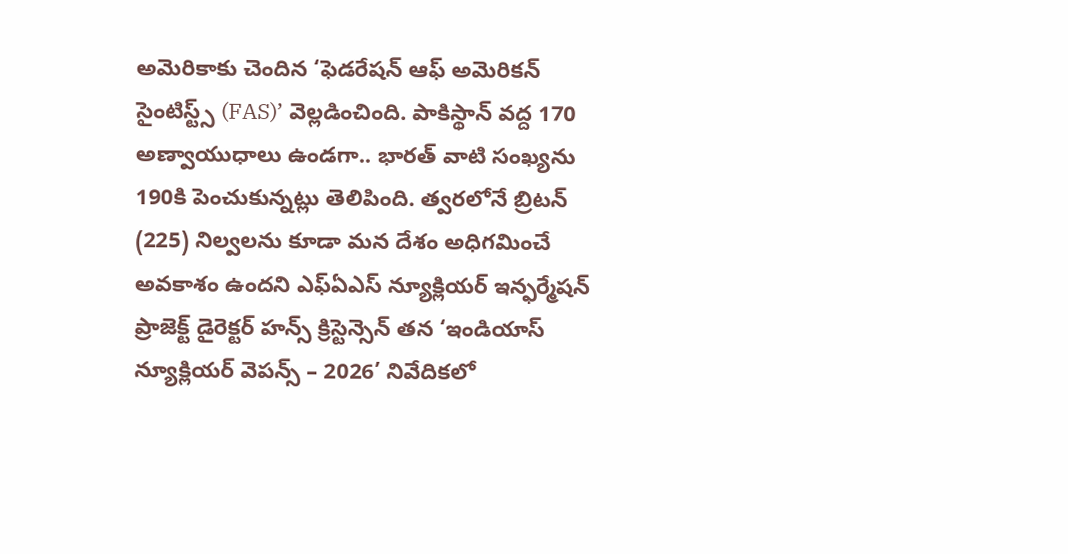అమెరికాకు చెందిన ‘ఫెడరేషన్ ఆఫ్ అమెరికన్ సైంటిస్ట్స్ (FAS)’ వెల్లడించింది. పాకిస్థాన్ వద్ద 170 అణ్వాయుధాలు ఉండగా.. భారత్ వాటి సంఖ్యను 190కి పెంచుకున్నట్లు తెలిపింది. త్వరలోనే బ్రిటన్ (225) నిల్వలను కూడా మన దేశం అధిగమించే అవకాశం ఉందని ఎఫ్ఏఎస్ న్యూక్లియర్ ఇన్ఫర్మేషన్ ప్రాజెక్ట్ డైరెక్టర్ హన్స్ క్రిస్టెన్సెన్ తన ‘ఇండియాస్ న్యూక్లియర్ వెపన్స్ – 2026’ నివేదికలో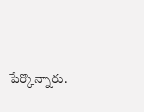పేర్కొన్నారు.